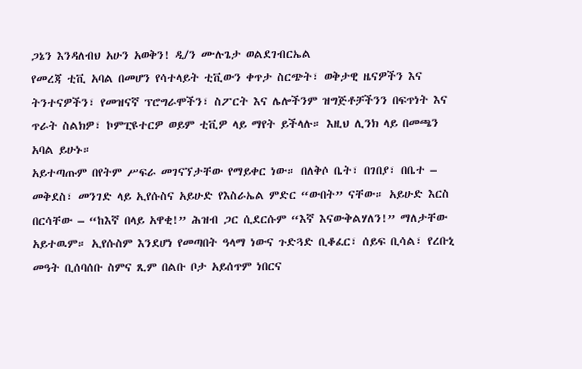ጋኔን እንዳለብህ አሁን አወቅን! ዲ/ን ሙሉጌታ ወልደገብርኤል
የመረጃ ቲቪ አባል በመሆን የሳተላይት ቲቪውን ቀጥታ ስርጭት፣ ወቅታዊ ዜናዎችን እና ትንተናዎችን፣ የመዝናኛ ፕሮግራሞችን፣ ስፖርት እና ሌሎችንም ዝግጅቶቻችንን በፍጥነት እና ጥራት ስልክዎ፣ ኮምፒዩተርዎ ወይም ቲቪዎ ላይ ማየት ይችላሉ። እዚህ ሊንክ ላይ በመጫን አባል ይሁኑ።
አይተጣጡም በየትም ሥፍራ መገናኘታቸው የማይቀር ነው። በለቅሶ ቤት፣ በገበያ፣ በቤተ – መቅደስ፣ መንገድ ላይ ኢየሱስና አይሁድ የእስራኤል ምድር “ውበት” ናቸው። አይሁድ እርስ በርሳቸው – “ከእኛ በላይ አዋቂ!” ሕዝብ ጋር ሲደርሱም “እኛ እናውቅልሃለን!” ማለታቸው አይተዉም። ኢየሱስም እንደሆነ የመጣበት ዓላማ ነውና ጉድጓድ ቢቆፈር፣ ሰይፍ ቢሳል፣ የረቡኒ መዓት ቢሰባሰቡ ስምና ጺም በልቡ ቦታ አይሰጥም ነበርና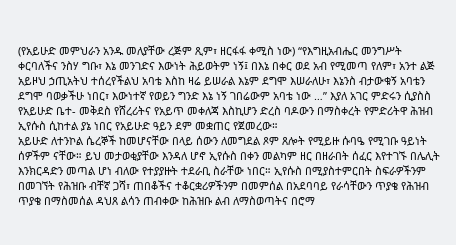(የአይሁድ መምህራን አንዱ መለያቸው ረጅም ጺም፣ ዘርፋፋ ቀሚስ ነው) “የእግዚአብሔር መንግሥት ቀርባለችና ንስሃ ግቡ፣ እኔ መንገድና እውነት ሕይወትም ነኝ፤ በእኔ በቀር ወደ አብ የሚመጣ የለም፣ አንተ ልጅ አይዞህ ኃጢአትህ ተሰረየችልህ አባቴ እስከ ዛሬ ይሠራል እኔም ደግሞ እሠራለሁ፣ እኔንስ ብታውቁኝ አባቴን ደግሞ ባወቃችሁ ነበር፣ እውነተኛ የወይን ግንድ እኔ ነኝ ገበሬውም አባቴ ነው …” እያለ አገር ምድሩን ሲያስስ የአይሁድ ቤተ- መቅደስ የሸረሪትና የአይጥ መቀለጃ እስኪሆን ድረስ ባዶውን በማስቀረት የምድሪትዋ ሕዝብ ኢየሱስ ሲከተል ያኔ ነበር የአይሁድ ዓይን ደም መቋጠር የጀመረው።
አይሁድ ለተንኮል ሴረኞች ከመሆናቸው በላይ ሰውን ለመግደል ጾም ጸሎት የሚይዙ ሱባዔ የሚገቡ ዓይነት ሰዎችም ናቸው። ይህ መታወቂያቸው እንዳለ ሆኖ ኢየሱስ በቀን መልካም ዘር በዘራበት ሰፈር እየተገኙ በሌሊት እንክርዳድን መጣል ሆነ ብለው የተያያዙት ተደራቢ ስራቸው ነበር። ኢየሱስ በሚያስተምርበት ስፍራዎችንም በመገኘት የሕዝቡ ብቸኛ ጋሻ፣ ጠበቆችና ተቆርቋሪዎችንም በመምሰል በአደባባይ የራሳቸውን ጥያቄ የሕዝብ ጥያቄ በማስመሰል ዳህጸ ልሳን ጠብቀው ከሕዝቡ ልብ ለማስወጣትና በሮማ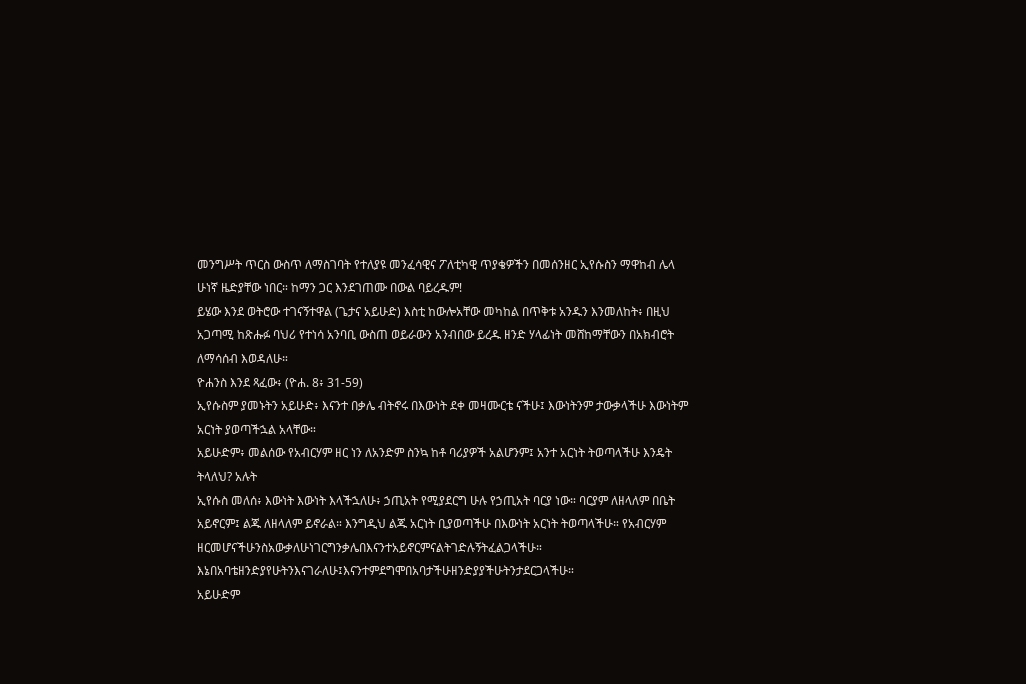መንግሥት ጥርስ ውስጥ ለማስገባት የተለያዩ መንፈሳዊና ፖለቲካዊ ጥያቄዎችን በመሰንዘር ኢየሱስን ማዋከብ ሌላ ሁነኛ ዜድያቸው ነበር። ከማን ጋር እንደገጠሙ በውል ባይረዱም!
ይሄው እንደ ወትሮው ተገናኝተዋል (ጌታና አይሁድ) እስቲ ከውሎአቸው መካከል በጥቅቱ አንዱን እንመለከት፥ በዚህ አጋጣሚ ከጽሑፉ ባህሪ የተነሳ አንባቢ ውስጠ ወይራውን አንብበው ይረዱ ዘንድ ሃላፊነት መሸከማቸውን በአክብሮት ለማሳሰብ እወዳለሁ።
ዮሐንስ እንደ ጻፈው፥ (ዮሐ. 8፥ 31-59)
ኢየሱስም ያመኑትን አይሁድ፥ እናንተ በቃሌ ብትኖሩ በእውነት ደቀ መዛሙርቴ ናችሁ፤ እውነትንም ታውቃላችሁ እውነትም አርነት ያወጣችኋል አላቸው።
አይሁድም፥ መልሰው የአብርሃም ዘር ነን ለአንድም ስንኳ ከቶ ባሪያዎች አልሆንም፤ አንተ አርነት ትወጣላችሁ እንዴት ትላለህ? አሉት
ኢየሱስ መለሰ፥ እውነት እውነት እላችኋለሁ፥ ኃጢአት የሚያደርግ ሁሉ የኃጢአት ባርያ ነው። ባርያም ለዘላለም በቤት አይኖርም፤ ልጁ ለዘላለም ይኖራል። እንግዲህ ልጁ አርነት ቢያወጣችሁ በእውነት አርነት ትወጣላችሁ። የአብርሃም ዘርመሆናችሁንስአውቃለሁነገርግንቃሌበእናንተአይኖርምናልትገድሉኝትፈልጋላችሁ። እኔበአባቴዘንድያየሁትንእናገራለሁ፤እናንተምደግሞበአባታችሁዘንድያያችሁትንታደርጋላችሁ።
አይሁድም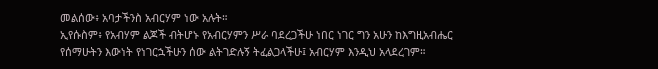መልሰው፥ አባታችንስ አብርሃም ነው አሉት።
ኢየሱስም፥ የአብሃም ልጆች ብትሆኑ የአብርሃምን ሥራ ባደረጋችሁ ነበር ነገር ግን አሁን ከእግዚአብሔር የሰማሁትን እውነት የነገርኋችሁን ሰው ልትገድሉኝ ትፈልጋላችሁ፤ አብርሃም እንዲህ አላደረገም።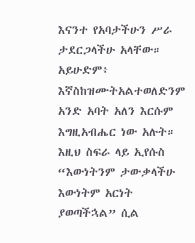እናንተ የአባታችሁን ሥራ ታደርጋላችሁ አላቸው።
አይሁድም፥ እኛስከዝሙትአልተወለድንም አንድ አባት አለን እርሱም እግዚአብሔር ነው አሉት።
እዚህ ስፍራ ላይ ኢየሱስ “እውነትንም ታውቃላችሁ እውነትም አርነት ያወጣችኋል” ሲል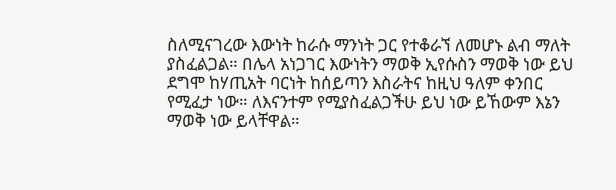ስለሚናገረው እውነት ከራሱ ማንነት ጋር የተቆራኘ ለመሆኑ ልብ ማለት ያስፈልጋል። በሌላ አነጋገር እውነትን ማወቅ ኢየሱስን ማወቅ ነው ይህ ደግሞ ከሃጢአት ባርነት ከሰይጣን እስራትና ከዚህ ዓለም ቀንበር የሚፈታ ነው። ለእናንተም የሚያስፈልጋችሁ ይህ ነው ይኸውም እኔን ማወቅ ነው ይላቸዋል።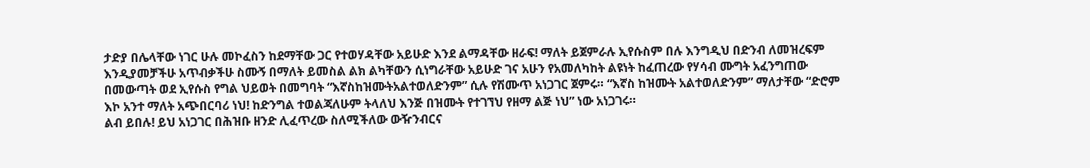ታድያ በሌላቸው ነገር ሁሉ መኮፈስን ከደማቸው ጋር የተወሃዳቸው አይሁድ እንደ ልማዳቸው ዘራፍ! ማለት ይጀምራሉ ኢየሱስም በሉ እንግዲህ በድንብ ለመዝረፍም እንዲያመቻችሁ አጥብቃችሁ ስሙኝ በማለት ይመስል ልክ ልካቸውን ሲነግራቸው አይሁድ ገና አሁን የአመለካከት ልዩነት ከፈጠረው የሃሳብ ሙግት አፈንግጠው በመውጣት ወደ ኢየሱስ የግል ህይወት በመግባት “እኛስከዝሙትአልተወለድንም” ሲሉ የሽሙጥ አነጋገር ጀምሩ። “እኛስ ከዝሙት አልተወለድንም” ማለታቸው “ድሮም እኮ አንተ ማለት አጭበርባሪ ነህ! ከድንግል ተወልጃለሁም ትላለህ እንጅ በዝሙት የተገኘህ የዘማ ልጅ ነህ” ነው አነጋገሩ።
ልብ ይበሉ! ይህ አነጋገር በሕዝቡ ዘንድ ሊፈጥረው ስለሚችለው ውዥንብርና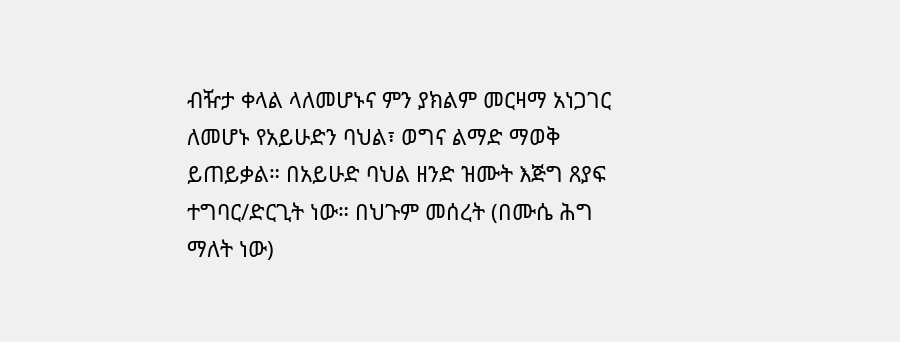ብዥታ ቀላል ላለመሆኑና ምን ያክልም መርዛማ አነጋገር ለመሆኑ የአይሁድን ባህል፣ ወግና ልማድ ማወቅ ይጠይቃል። በአይሁድ ባህል ዘንድ ዝሙት እጅግ ጸያፍ ተግባር/ድርጊት ነው። በህጉም መሰረት (በሙሴ ሕግ ማለት ነው)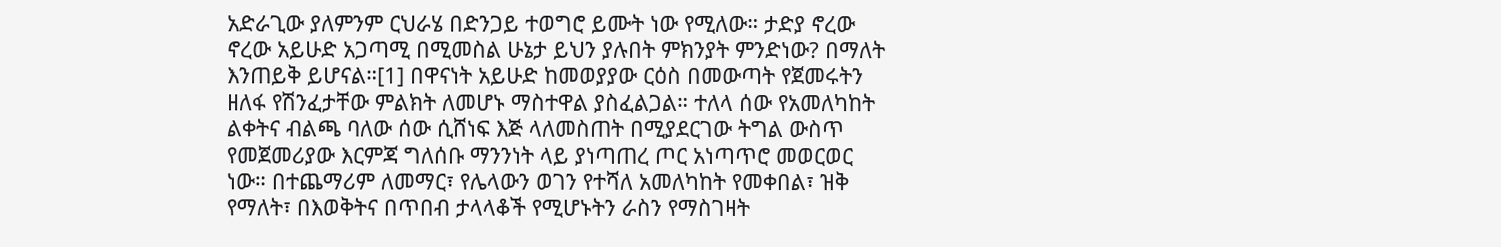አድራጊው ያለምንም ርህራሄ በድንጋይ ተወግሮ ይሙት ነው የሚለው። ታድያ ኖረው ኖረው አይሁድ አጋጣሚ በሚመስል ሁኔታ ይህን ያሉበት ምክንያት ምንድነው? በማለት እንጠይቅ ይሆናል።[1] በዋናነት አይሁድ ከመወያያው ርዕስ በመውጣት የጀመሩትን ዘለፋ የሽንፈታቸው ምልክት ለመሆኑ ማስተዋል ያስፈልጋል። ተለላ ሰው የአመለካከት ልቀትና ብልጫ ባለው ሰው ሲሸነፍ እጅ ላለመስጠት በሚያደርገው ትግል ውስጥ የመጀመሪያው እርምጃ ግለሰቡ ማንንነት ላይ ያነጣጠረ ጦር አነጣጥሮ መወርወር ነው። በተጨማሪም ለመማር፣ የሌላውን ወገን የተሻለ አመለካከት የመቀበል፣ ዝቅ የማለት፣ በእወቅትና በጥበብ ታላላቆች የሚሆኑትን ራስን የማስገዛት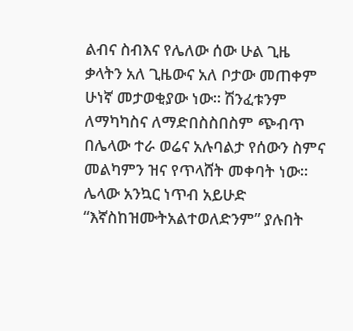ልብና ስብእና የሌለው ሰው ሁል ጊዜ ቃላትን አለ ጊዜውና አለ ቦታው መጠቀም ሁነኛ መታወቂያው ነው። ሽንፈቱንም ለማካካስና ለማድበስስበስም ጭብጥ በሌላው ተራ ወሬና አሉባልታ የሰውን ስምና መልካምን ዝና የጥላሸት መቀባት ነው።
ሌላው አንኳር ነጥብ አይሁድ “እኛስከዝሙትአልተወለድንም” ያሉበት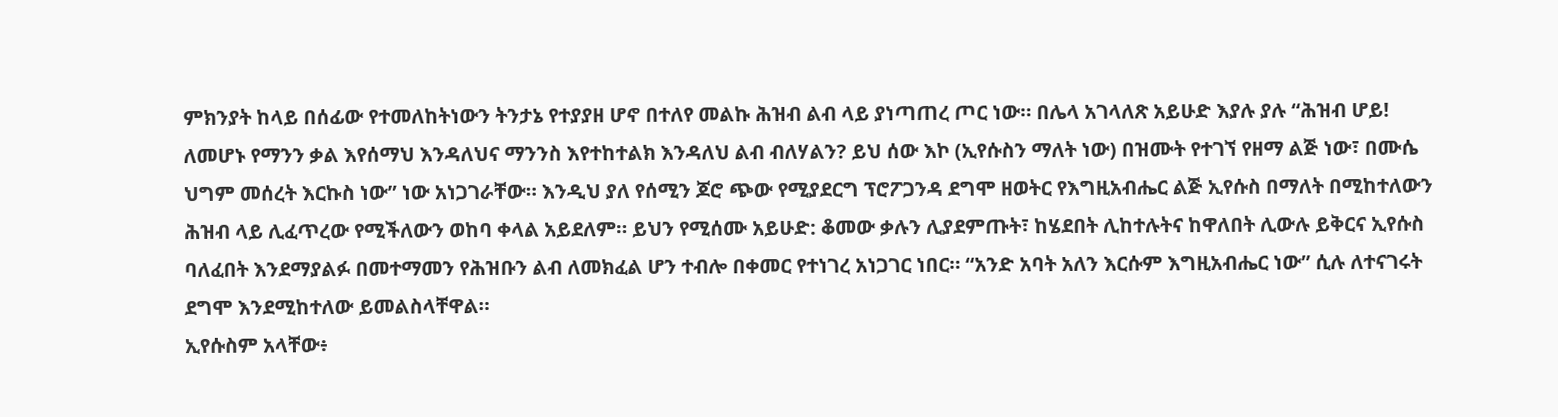ምክንያት ከላይ በሰፊው የተመለከትነውን ትንታኔ የተያያዘ ሆኖ በተለየ መልኩ ሕዝብ ልብ ላይ ያነጣጠረ ጦር ነው። በሌላ አገላለጽ አይሁድ እያሉ ያሉ “ሕዝብ ሆይ! ለመሆኑ የማንን ቃል እየሰማህ እንዳለህና ማንንስ እየተከተልክ እንዳለህ ልብ ብለሃልን? ይህ ሰው እኮ (ኢየሱስን ማለት ነው) በዝሙት የተገኘ የዘማ ልጅ ነው፣ በሙሴ ህግም መሰረት እርኩስ ነው” ነው አነጋገራቸው። እንዲህ ያለ የሰሚን ጆሮ ጭው የሚያደርግ ፕሮፖጋንዳ ደግሞ ዘወትር የእግዚአብሔር ልጅ ኢየሱስ በማለት በሚከተለውን ሕዝብ ላይ ሊፈጥረው የሚችለውን ወከባ ቀላል አይደለም። ይህን የሚሰሙ አይሁድ: ቆመው ቃሉን ሊያደምጡት፣ ከሄደበት ሊከተሉትና ከዋለበት ሊውሉ ይቅርና ኢየሱስ ባለፈበት እንደማያልፉ በመተማመን የሕዝቡን ልብ ለመክፈል ሆን ተብሎ በቀመር የተነገረ አነጋገር ነበር። “አንድ አባት አለን እርሱም እግዚአብሔር ነው” ሲሉ ለተናገሩት ደግሞ እንደሚከተለው ይመልስላቸዋል።
ኢየሱስም አላቸው፥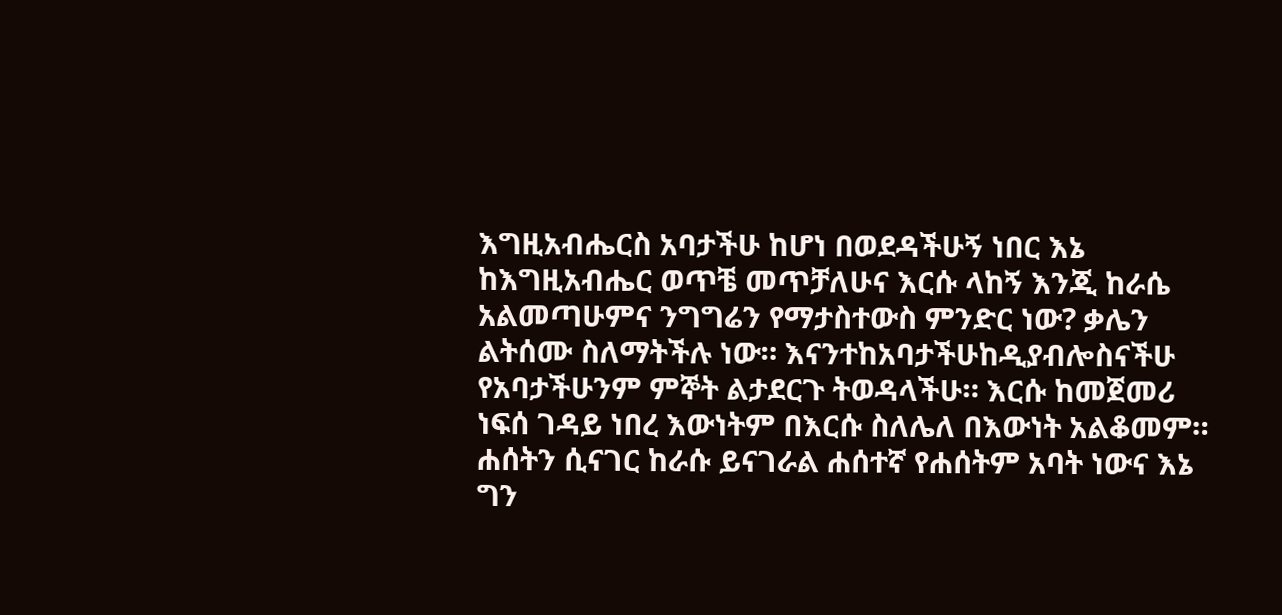እግዚአብሔርስ አባታችሁ ከሆነ በወደዳችሁኝ ነበር እኔ ከእግዚአብሔር ወጥቼ መጥቻለሁና እርሱ ላከኝ እንጂ ከራሴ አልመጣሁምና ንግግሬን የማታስተውስ ምንድር ነው? ቃሌን ልትሰሙ ስለማትችሉ ነው። እናንተከአባታችሁከዲያብሎስናችሁ የአባታችሁንም ምኞት ልታደርጉ ትወዳላችሁ። እርሱ ከመጀመሪ ነፍሰ ገዳይ ነበረ እውነትም በእርሱ ስለሌለ በእውነት አልቆመም። ሐሰትን ሲናገር ከራሱ ይናገራል ሐሰተኛ የሐሰትም አባት ነውና እኔ ግን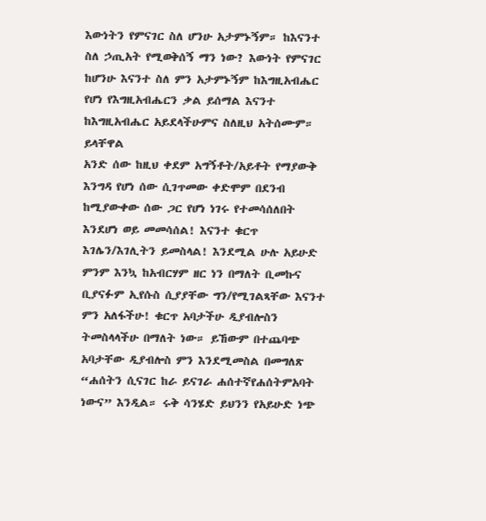እውነትን የምናገር ስለ ሆንሁ አታምኑኝም። ከእናንተ ስለ ኃጢአት የሚወቅሰኝ ማን ነው? እውነት የምናገር ከሆንሁ እናንተ ስለ ምን አታምኑኝም ከእግዚአብሔር የሆነ የእግዚአብሔርን ቃል ይሰማል እናንተ ከእግዚአብሔር አይደላችሁምና ስለዚህ አትሰሙም። ይላቸዋል
አንድ ሰው ከዚህ ቀደም አግኝቶት/አይቶት የማያውቅ እንግዳ የሆነ ሰው ሲገጥመው ቀድሞም በደንብ ከሚያውቀው ሰው ጋር የሆነ ነገሩ የተመሳሰለበት እንደሆነ ወይ መመሳሰል! እናንተ ቁርጥ እገሌን/እገሊትን ይመስላል! እንደሚል ሁሉ አይሁድ ምንም እንኳ ከአብርሃም ዘር ነን በማለት ቢመኩና ቢያናፉም ኢየሱስ ሲያያቸው ግን/የሚገልጻቸው እናንተ ምን አለፋችሁ! ቁርጥ አባታችሁ ዲያብሎስን ትመስላላችሁ በማለት ነው። ይኸውም በተጨባጭ አባታቸው ዲያብሎስ ምን እንደሚመስል በመግለጽ “ሐሰትን ሲናገር ከራ ይናገራ ሐሰተኛየሐሰትምአባት ነውና” እንዲል። ሩቅ ሳንሄድ ይህንን የአይሁድ ነጭ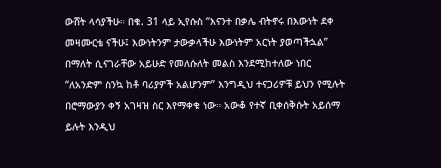ውሸት ላሳያችሁ። በቁ. 31 ላይ ኢየሱስ “እናንተ በቃሌ ብትኖሩ በእውነት ደቀ መዛሙርቴ ናችሁ፤ እውነትንም ታውቃላችሁ እውነትም አርነት ያወጣችኋል” በማለት ሲናገራቸው አይሁድ የመለሱለት መልስ እንደሚከተለው ነበር “ለአንድም ስንኳ ከቶ ባሪያዎች አልሆንም” እንግዲህ ተናጋሪዎቹ ይህን የሚሉት በሮማውያን ቀኝ አገዛዝ ስር እየማቀቁ ነው። አውቆ የተኛ ቢቀሰቅሱት አይሰማ ይሉት እንዲህ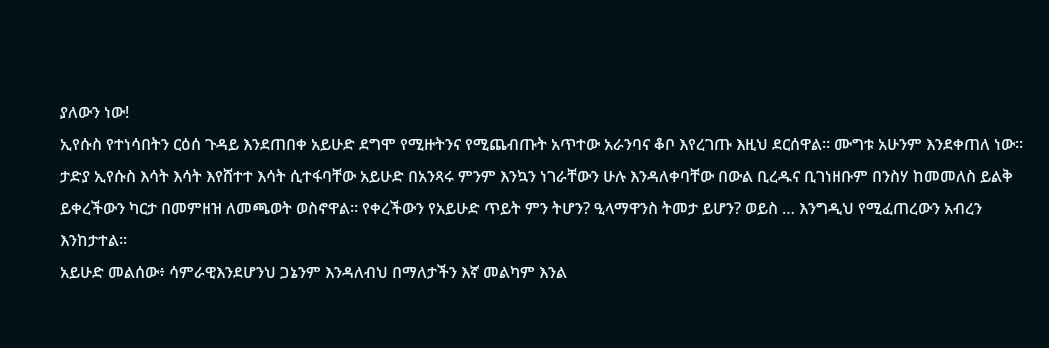ያለውን ነው!
ኢየሱስ የተነሳበትን ርዕሰ ጉዳይ እንደጠበቀ አይሁድ ደግሞ የሚዙትንና የሚጨብጡት አጥተው አራንባና ቆቦ እየረገጡ እዚህ ደርሰዋል። ሙግቱ አሁንም እንደቀጠለ ነው። ታድያ ኢየሱስ እሳት እሳት እየሸተተ እሳት ሲተፋባቸው አይሁድ በአንጻሩ ምንም እንኳን ነገራቸውን ሁሉ እንዳለቀባቸው በውል ቢረዱና ቢገነዘቡም በንስሃ ከመመለስ ይልቅ ይቀረችውን ካርታ በመምዘዝ ለመጫወት ወስኖዋል። የቀረችውን የአይሁድ ጥይት ምን ትሆን? ዒላማዋንስ ትመታ ይሆን? ወይስ … እንግዲህ የሚፈጠረውን አብረን እንከታተል።
አይሁድ መልሰው፥ ሳምራዊእንደሆንህ ጋኔንም እንዳለብህ በማለታችን እኛ መልካም እንል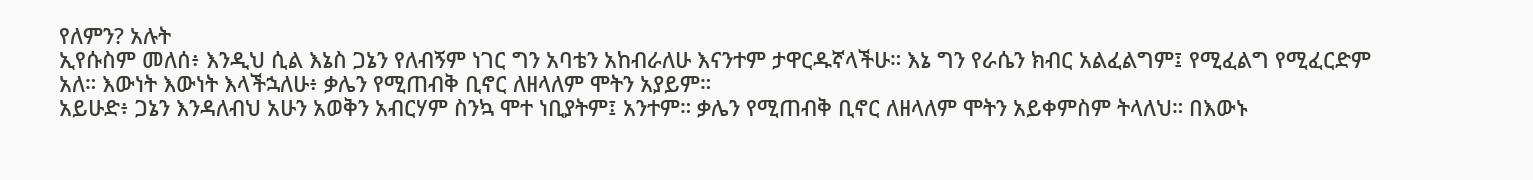የለምን? አሉት
ኢየሱስም መለሰ፥ እንዲህ ሲል እኔስ ጋኔን የለብኝም ነገር ግን አባቴን አከብራለሁ እናንተም ታዋርዱኛላችሁ። እኔ ግን የራሴን ክብር አልፈልግም፤ የሚፈልግ የሚፈርድም አለ። እውነት እውነት እላችኋለሁ፥ ቃሌን የሚጠብቅ ቢኖር ለዘላለም ሞትን አያይም።
አይሁድ፥ ጋኔን እንዳለብህ አሁን አወቅን አብርሃም ስንኳ ሞተ ነቢያትም፤ አንተም። ቃሌን የሚጠብቅ ቢኖር ለዘላለም ሞትን አይቀምስም ትላለህ። በእውኑ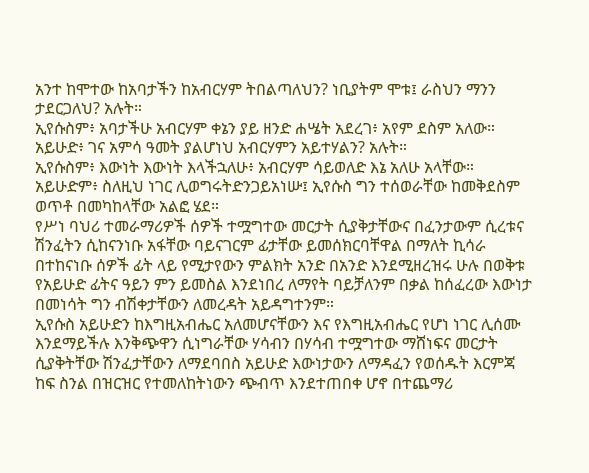አንተ ከሞተው ከአባታችን ከአብርሃም ትበልጣለህን? ነቢያትም ሞቱ፤ ራስህን ማንን ታደርጋለህ? አሉት።
ኢየሱስም፥ አባታችሁ አብርሃም ቀኔን ያይ ዘንድ ሐሤት አደረገ፥ አየም ደስም አለው።
አይሁድ፥ ገና አምሳ ዓመት ያልሆነህ አብርሃምን አይተሃልን? አሉት።
ኢየሱስም፥ እውነት እውነት እላችኋለሁ፥ አብርሃም ሳይወለድ እኔ አለሁ አላቸው።
አይሁድም፥ ስለዚህ ነገር ሊወግሩትድንጋይአነሡ፤ ኢየሱስ ግን ተሰወራቸው ከመቅደስም ወጥቶ በመካከላቸው አልፎ ሄደ።
የሥነ ባህሪ ተመራማሪዎች ሰዎች ተሟግተው መርታት ሲያቅታቸውና በፈንታውም ሲረቱና ሽንፈትን ሲከናንነቡ አፋቸው ባይናገርም ፊታቸው ይመሰክርባቸዋል በማለት ኪሳራ በተከናነቡ ሰዎች ፊት ላይ የሚታየውን ምልክት አንድ በአንድ እንደሚዘረዝሩ ሁሉ በወቅቱ የአይሁድ ፊትና ዓይን ምን ይመስል እንደነበረ ለማየት ባይቻለንም በቃል ከሰፈረው እውነታ በመነሳት ግን ብሽቀታቸውን ለመረዳት አይዳግተንም።
ኢየሱስ አይሁድን ከእግዚአብሔር አለመሆናቸውን እና የእግዚአብሔር የሆነ ነገር ሊሰሙ እንደማይችሉ እንቅጭዋን ሲነግራቸው ሃሳብን በሃሳብ ተሟግተው ማሸነፍና መርታት ሲያቅትቸው ሽንፈታቸውን ለማደባበስ አይሁድ እውነታውን ለማዳፈን የወሰዱት እርምጃ ከፍ ስንል በዝርዝር የተመለከትነውን ጭብጥ እንደተጠበቀ ሆኖ በተጨማሪ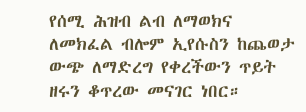የሰሚ ሕዝብ ልብ ለማወክና ለመክፈል ብሎም ኢየሱስን ከጨወታ ውጭ ለማድረግ የቀረችውን ጥይት ዘሩን ቆጥረው መናገር ነበር።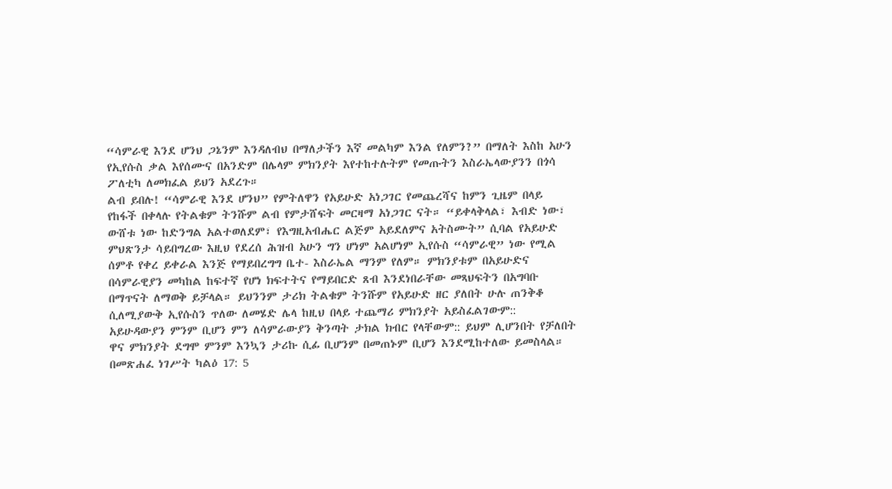“ሳምራዊ እንደ ሆንህ ጋኔንም እንዳለብህ በማለታችን እኛ መልካም እንል የለምን?” በማለት እስከ አሁን የኢየሱስ ቃል እየሰሙና በአንድም በሌላም ምክንያት እየተከተሉትም የመጡትን እስራኤላውያንን በጎሳ ፖለቲካ ለመክፈል ይህን አደረጉ።
ልብ ይበሉ! “ሳምራዊ እንደ ሆንህ” የምትለዋን የአይሁድ አነጋገር የመጨረሻና ከምን ጊዜም በላይ የከፋች በቀላሉ የትልቁም ትንሹም ልብ የምታሸፍት መርዛማ አነጋገር ናት። “ይቀላቅላል፣ እብድ ነው፣ ውሸቱ ነው ከድንግል አልተወለደም፣ የእግዚአብሔር ልጅም አይደለምና አትስሙት” ሲባል የአይሁድ ምህጽንታ ሳይበግረው እዚህ የደረሰ ሕዝብ አሁን ግን ሆነም አልሆነም ኢየሱስ “ሳምራዊ” ነው የሚል ሰምቶ የቀረ ይቀራል እንጅ የማይበረግግ ቤተ- እስራኤል ማንም የለም። ምክንያቱም በአይሁድና በሳምራዊያን መካከል ከፍተኛ የሆነ ክፍተትና የማይበርድ ጸብ እንደነበራቸው መጻህፍትን በአግባቡ በማጥናት ለማወቅ ይቻላል። ይህንንም ታሪክ ትልቁም ትንሹም የአይሁድ ዘር ያለበት ሁሉ ጠንቅቆ ሲለሚያውቅ ኢየሱስን ጥለው ለመሄድ ሌላ ከዚህ በላይ ተጨማሪ ምክንያት አይስፈልገውም:: አይሁዳውያን ምንም ቢሆን ምን ለሳምራውያን ቅንጣት ታክል ክብር የላቸውም:: ይህም ሊሆንበት የቻለበት ዋና ምክንያት ደግሞ ምንም እንኳን ታሪኩ ሲፊ ቢሆንም በመጠኑም ቢሆን እንደሚከተለው ይመስላል።
በመጽሐፈ ነገሥት ካልዕ 17: 5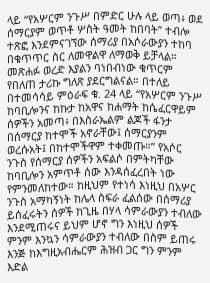ላይ “የአሦርም ንጉሥ በምድር ሁሉ ላይ ወጣ፥ ወደ ሰማርያም ወጥቶ ሦስት ዓመት ከበባት” ተብሎ ተጽፎ እንደምናገኘው ሰማሪያ በአሶራውያን ተከባ በቁጥጥር ስር ለመዋልዋ ለማወቅ ይቻላል። መጽሐፉ ወረድ እያልን ባነበብነው ቁጥርም የበለጠ ታሪኩ ግለጽ ያደርግልናል። በተለይ በተመሳሳይ ምዕራፍ ቁ. 24 ላይ “የአሦርም ንጉሥ ከባቢሎንና ከኩታ ከአዋና ከሐማት ከሴፈርዋይም ሰዎችን አመጣ፥ በእስራኤልም ልጆች ፋንታ በሰማርያ ከተሞች አኖራቸው፤ ሰማርያንም ወረሱአት፤ በከተሞችዋም ተቀመጡ።” የአሶር ንጉስ የሰማርያ ሰዎችን አፍልሶ በምትካቸው ከባቢሎን አምጥቶ ሰው እንዳሰፈረበት ነው የምንመለከተው። ከዚህም የተነሳ እነዚህ በአሦር ንጉስ አማካኝነት ከሌላ ስፍራ ፈልሰው በሰማሪያ ይሰፈሩትን ሰዎች ከጊዜ በሃላ ሳምራውያን ተብለው እንደሚጠሩና ይህም ሆኖ ግን እነዚህ ሰዎች ምንም እንኳን ሳምራውያን ተብለው በስም ይጠሩ እንጅ ከእግዚአብሔርም ሕዝብ ጋር ግን ምንም እድል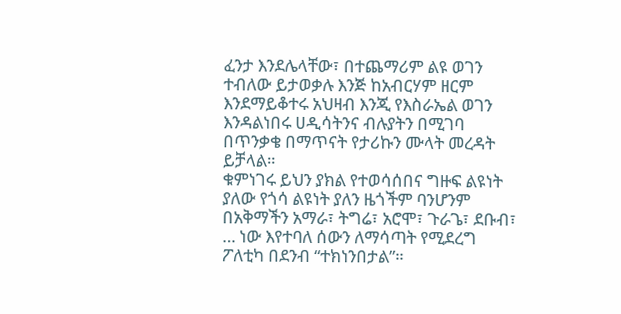ፈንታ እንደሌላቸው፣ በተጨማሪም ልዩ ወገን ተብለው ይታወቃሉ እንጅ ከአብርሃም ዘርም እንደማይቆተሩ አህዛብ እንጂ የእስራኤል ወገን እንዳልነበሩ ሀዲሳትንና ብሉያትን በሚገባ በጥንቃቄ በማጥናት የታሪኩን ሙላት መረዳት ይቻላል።
ቁምነገሩ ይህን ያክል የተወሳሰበና ግዙፍ ልዩነት ያለው የጎሳ ልዩነት ያለን ዜጎችም ባንሆንም በአቅማችን አማራ፣ ትግሬ፣ አሮሞ፣ ጉራጌ፣ ደቡብ፣ … ነው እየተባለ ሰውን ለማሳጣት የሚደረግ ፖለቲካ በደንብ “ተክነንበታል”።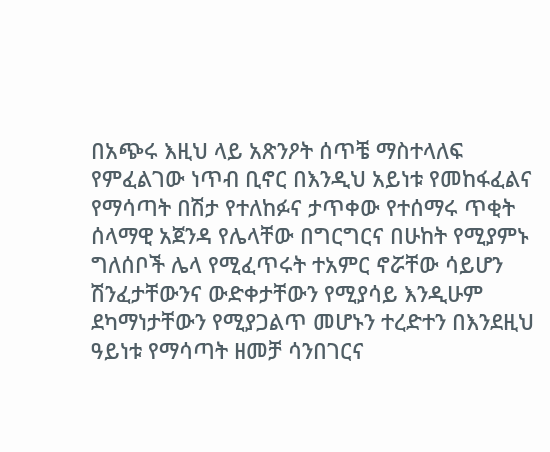በአጭሩ እዚህ ላይ አጽንዖት ሰጥቼ ማስተላለፍ የምፈልገው ነጥብ ቢኖር በእንዲህ አይነቱ የመከፋፈልና የማሳጣት በሽታ የተለከፉና ታጥቀው የተሰማሩ ጥቂት ሰላማዊ አጀንዳ የሌላቸው በግርግርና በሁከት የሚያምኑ ግለሰቦች ሌላ የሚፈጥሩት ተአምር ኖሯቸው ሳይሆን ሽንፈታቸውንና ውድቀታቸውን የሚያሳይ እንዲሁም ደካማነታቸውን የሚያጋልጥ መሆኑን ተረድተን በእንደዚህ ዓይነቱ የማሳጣት ዘመቻ ሳንበገርና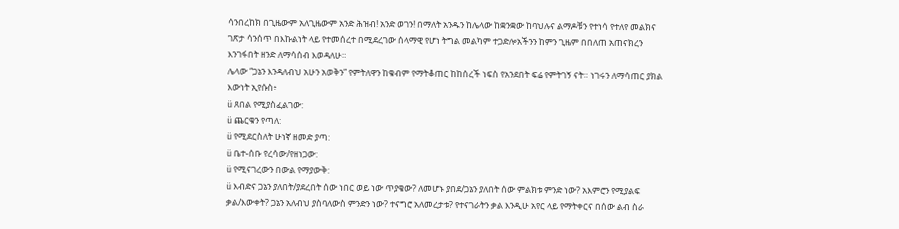ሳንበረከክ በጊዜውም አለጊዜውም አንድ ሕዝብ! አንድ ወገን! በማለት አንዱን ከሌላው ከቋንቋው ከባህሉና ልማዶቹን የተነሳ የተለየ መልክና ገጽታ ሳንሰጥ በእኩልነት ላይ የተመሰረተ በሚደረገው ሰላማዊ የሆነ ትግል መልካም ተጋድሎአችንን ከምን ጊዜም በበለጠ አጠናክረን እንገፋበት ዘንድ ለማሳሰብ እወዳለሁ።
ሌላው “ጋኔን እንዳለብህ አሁን አወቅን” የምትለዋን ከቁብም የማትቆጠር ከከሰረች ነፍስ የአንደበት ፍሬ የምትገኝ ናት። ነገሩን ለማሳጠር ያክል እውነት ኢየሱስ፥
ü ጸበል የሚያስፈልገው:
ü ጨርቁን የጣለ:
ü የሚደርስለት ሁነኛ ዘመድ ያጣ:
ü ቤተ-ሰቡ የረሳው/የዘነጋው:
ü የሚናገረውን በውል የማያውቅ:
ü እብድና ጋኔን ያለበት/ያደረበት ሰው ነበር ወይ ነው ጥያቄው? ለመሆኑ ያበደ/ጋኔን ያለበት ሰው ምልክቱ ምንድ ነው? አእምሮን የሚያልፍ ቃል/እውቀት? ጋኔን አለብህ ያስባለውስ ምንድን ነው? ተናግሮ አለመረታቱ? የተናገራትን ቃል እንዲሁ አየር ላይ የማትቀርና በሰው ልብ ስራ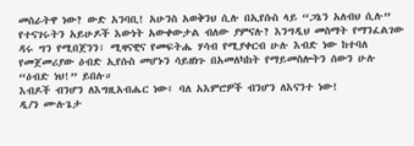መስራትዋ ነው? ውድ አንባቢ! አሁንስ አወቅንህ ሲሉ በኢየሱስ ላይ “ጋኔን አለብህ ሲሉ” የተናገሩትን አይሁዶች እውነት አውቀውታል ብለው ያምናሉ? እንግዲህ መስማት የማንፈልገው ዳሩ ግን የሚበጀንን፣ ሚዛናዊና የመፍትሔ ሃሳብ የሚያቀርብ ሁሉ እብድ ነው ከተባለ የመጀመሪያው ዕብድ ኢየሱስ መሆኑን ሳይዘነጉ በአመለካከት የማይመስሎትን ሰውን ሁሉ “ዕብድ ነህ!” ይበሉ።
እብዶች ብንሆን ለእግዚአብሔር ነው፤ ባለ አእምሮዎች ብንሆን ለእናንተ ነው!
ዲ/ን ሙሉጌታ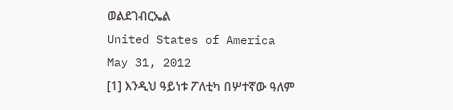ወልደገብርኤል
United States of America
May 31, 2012
[1] እንዲህ ዓይነቱ ፖለቲካ በሦተኛው ዓለም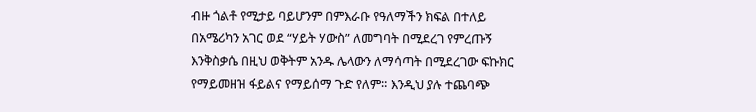ብዙ ጎልቶ የሚታይ ባይሆንም በምእራቡ የዓለማችን ክፍል በተለይ በአሜሪካን አገር ወደ “ሃይት ሃውስ” ለመግባት በሚደረገ የምረጡኝ እንቅስቃሴ በዚህ ወቅትም አንዱ ሌላውን ለማሳጣት በሚደረገው ፍኩክር የማይመዘዝ ፋይልና የማይሰማ ጉድ የለም። እንዲህ ያሉ ተጨባጭ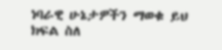ነባራዊ ሁኔታዎችን ማወቁ ይህ ክፍል ስለ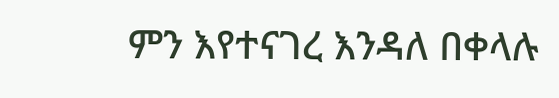ምን እየተናገረ እንዳለ በቀላሉ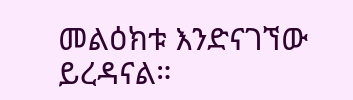መልዕክቱ እንድናገኘው ይረዳናል።